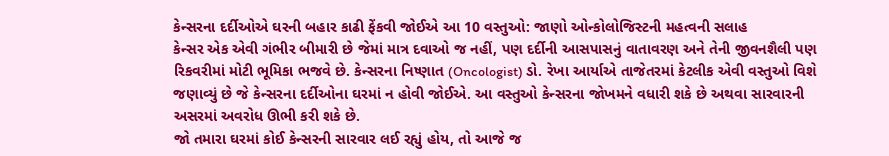કેન્સરના દર્દીઓએ ઘરની બહાર કાઢી ફેંકવી જોઈએ આ 10 વસ્તુઓ: જાણો ઓન્કોલોજિસ્ટની મહત્વની સલાહ
કેન્સર એક એવી ગંભીર બીમારી છે જેમાં માત્ર દવાઓ જ નહીં, પણ દર્દીની આસપાસનું વાતાવરણ અને તેની જીવનશૈલી પણ રિકવરીમાં મોટી ભૂમિકા ભજવે છે. કેન્સરના નિષ્ણાત (Oncologist) ડો. રેખા આર્યાએ તાજેતરમાં કેટલીક એવી વસ્તુઓ વિશે જણાવ્યું છે જે કેન્સરના દર્દીઓના ઘરમાં ન હોવી જોઈએ. આ વસ્તુઓ કેન્સરના જોખમને વધારી શકે છે અથવા સારવારની અસરમાં અવરોધ ઊભી કરી શકે છે.
જો તમારા ઘરમાં કોઈ કેન્સરની સારવાર લઈ રહ્યું હોય, તો આજે જ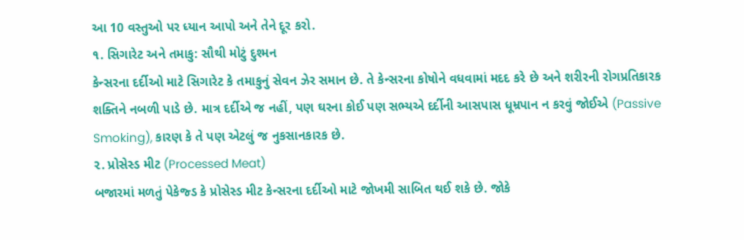આ 10 વસ્તુઓ પર ધ્યાન આપો અને તેને દૂર કરો.
૧. સિગારેટ અને તમાકુ: સૌથી મોટું દુશ્મન
કેન્સરના દર્દીઓ માટે સિગારેટ કે તમાકુનું સેવન ઝેર સમાન છે. તે કેન્સરના કોષોને વધવામાં મદદ કરે છે અને શરીરની રોગપ્રતિકારક શક્તિને નબળી પાડે છે. માત્ર દર્દીએ જ નહીં, પણ ઘરના કોઈ પણ સભ્યએ દર્દીની આસપાસ ધૂમ્રપાન ન કરવું જોઈએ (Passive Smoking), કારણ કે તે પણ એટલું જ નુકસાનકારક છે.
૨. પ્રોસેસ્ડ મીટ (Processed Meat)
બજારમાં મળતું પેકેજ્ડ કે પ્રોસેસ્ડ મીટ કેન્સરના દર્દીઓ માટે જોખમી સાબિત થઈ શકે છે. જોકે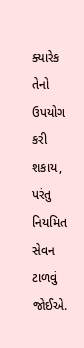ક્યારેક તેનો ઉપયોગ કરી શકાય, પરંતુ નિયમિત સેવન ટાળવું જોઈએ.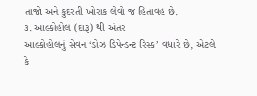તાજો અને કુદરતી ખોરાક લેવો જ હિતાવહ છે.
૩. આલ્કોહોલ (દારૂ) થી અંતર
આલ્કોહોલનું સેવન ‘ડોઝ ડિપેન્ડન્ટ રિસ્ક’ વધારે છે, એટલે કે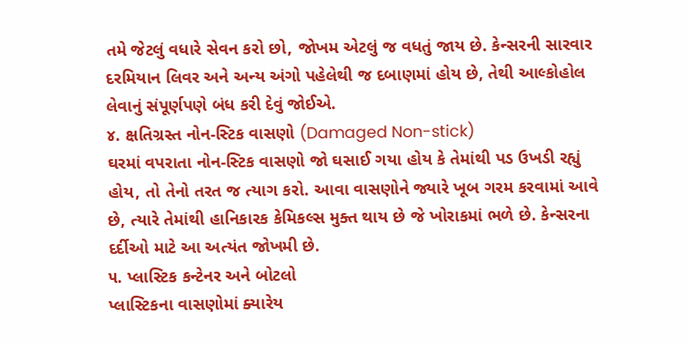તમે જેટલું વધારે સેવન કરો છો, જોખમ એટલું જ વધતું જાય છે. કેન્સરની સારવાર દરમિયાન લિવર અને અન્ય અંગો પહેલેથી જ દબાણમાં હોય છે, તેથી આલ્કોહોલ લેવાનું સંપૂર્ણપણે બંધ કરી દેવું જોઈએ.
૪. ક્ષતિગ્રસ્ત નોન-સ્ટિક વાસણો (Damaged Non-stick)
ઘરમાં વપરાતા નોન-સ્ટિક વાસણો જો ઘસાઈ ગયા હોય કે તેમાંથી પડ ઉખડી રહ્યું હોય, તો તેનો તરત જ ત્યાગ કરો. આવા વાસણોને જ્યારે ખૂબ ગરમ કરવામાં આવે છે, ત્યારે તેમાંથી હાનિકારક કેમિકલ્સ મુક્ત થાય છે જે ખોરાકમાં ભળે છે. કેન્સરના દર્દીઓ માટે આ અત્યંત જોખમી છે.
૫. પ્લાસ્ટિક કન્ટેનર અને બોટલો
પ્લાસ્ટિકના વાસણોમાં ક્યારેય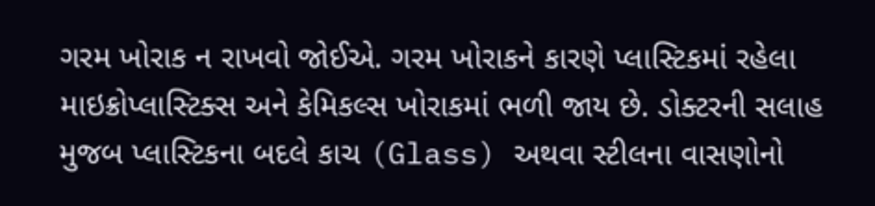ગરમ ખોરાક ન રાખવો જોઈએ. ગરમ ખોરાકને કારણે પ્લાસ્ટિકમાં રહેલા માઇક્રોપ્લાસ્ટિક્સ અને કેમિકલ્સ ખોરાકમાં ભળી જાય છે. ડોક્ટરની સલાહ મુજબ પ્લાસ્ટિકના બદલે કાચ (Glass) અથવા સ્ટીલના વાસણોનો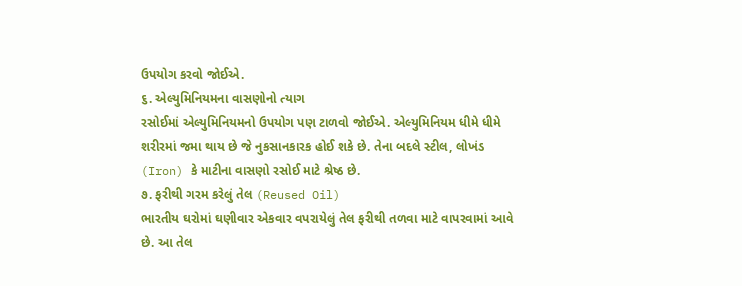ઉપયોગ કરવો જોઈએ.
૬. એલ્યુમિનિયમના વાસણોનો ત્યાગ
રસોઈમાં એલ્યુમિનિયમનો ઉપયોગ પણ ટાળવો જોઈએ. એલ્યુમિનિયમ ધીમે ધીમે શરીરમાં જમા થાય છે જે નુકસાનકારક હોઈ શકે છે. તેના બદલે સ્ટીલ, લોખંડ (Iron) કે માટીના વાસણો રસોઈ માટે શ્રેષ્ઠ છે.
૭. ફરીથી ગરમ કરેલું તેલ (Reused Oil)
ભારતીય ઘરોમાં ઘણીવાર એકવાર વપરાયેલું તેલ ફરીથી તળવા માટે વાપરવામાં આવે છે. આ તેલ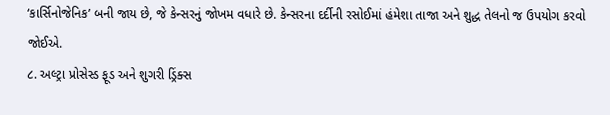‘કાર્સિનોજેનિક’ બની જાય છે, જે કેન્સરનું જોખમ વધારે છે. કેન્સરના દર્દીની રસોઈમાં હંમેશા તાજા અને શુદ્ધ તેલનો જ ઉપયોગ કરવો જોઈએ.
૮. અલ્ટ્રા પ્રોસેસ્ડ ફૂડ અને શુગરી ડ્રિંક્સ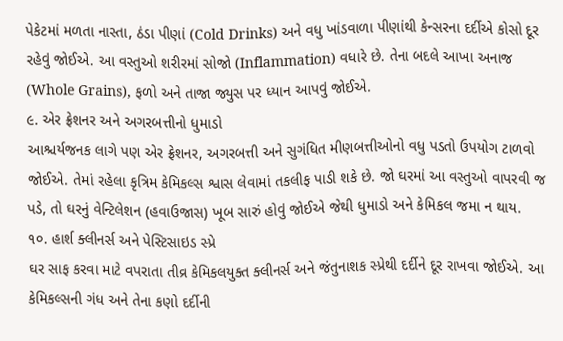પેકેટમાં મળતા નાસ્તા, ઠંડા પીણાં (Cold Drinks) અને વધુ ખાંડવાળા પીણાંથી કેન્સરના દર્દીએ કોસો દૂર રહેવું જોઈએ. આ વસ્તુઓ શરીરમાં સોજો (Inflammation) વધારે છે. તેના બદલે આખા અનાજ (Whole Grains), ફળો અને તાજા જ્યુસ પર ધ્યાન આપવું જોઈએ.
૯. એર ફ્રેશનર અને અગરબત્તીનો ધુમાડો
આશ્ચર્યજનક લાગે પણ એર ફ્રેશનર, અગરબત્તી અને સુગંધિત મીણબત્તીઓનો વધુ પડતો ઉપયોગ ટાળવો જોઈએ. તેમાં રહેલા કૃત્રિમ કેમિકલ્સ શ્વાસ લેવામાં તકલીફ પાડી શકે છે. જો ઘરમાં આ વસ્તુઓ વાપરવી જ પડે, તો ઘરનું વેન્ટિલેશન (હવાઉજાસ) ખૂબ સારું હોવું જોઈએ જેથી ધુમાડો અને કેમિકલ જમા ન થાય.
૧૦. હાર્શ ક્લીનર્સ અને પેસ્ટિસાઇડ સ્પ્રે
ઘર સાફ કરવા માટે વપરાતા તીવ્ર કેમિકલયુક્ત ક્લીનર્સ અને જંતુનાશક સ્પ્રેથી દર્દીને દૂર રાખવા જોઈએ. આ કેમિકલ્સની ગંધ અને તેના કણો દર્દીની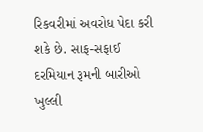રિકવરીમાં અવરોધ પેદા કરી શકે છે. સાફ-સફાઈ દરમિયાન રૂમની બારીઓ ખુલ્લી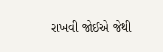રાખવી જોઈએ જેથી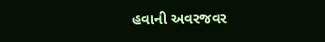હવાની અવરજવર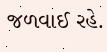જળવાઈ રહે.